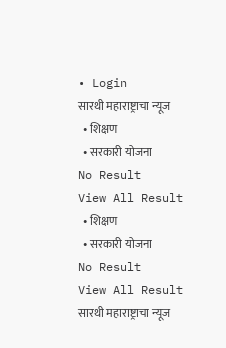• Login
सारथी महाराष्ट्राचा न्यूज
  • शिक्षण
  • सरकारी योजना
No Result
View All Result
  • शिक्षण
  • सरकारी योजना
No Result
View All Result
सारथी महाराष्ट्राचा न्यूज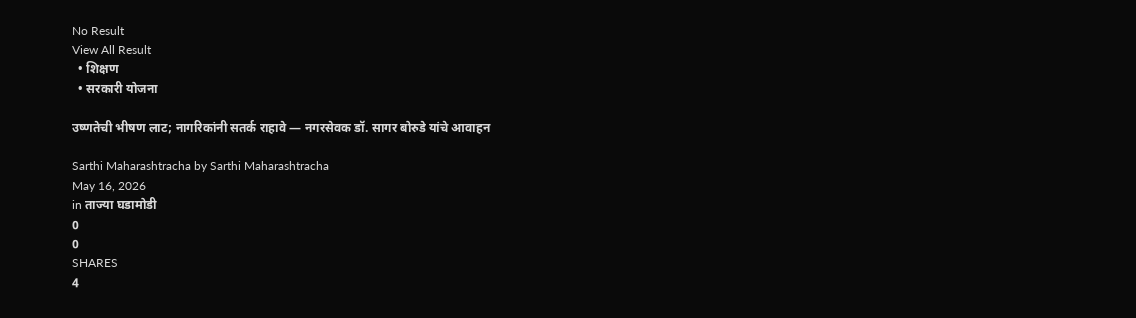No Result
View All Result
  • शिक्षण
  • सरकारी योजना

उष्णतेची भीषण लाट; नागरिकांनी सतर्क राहावे — नगरसेवक डॉ. सागर बोरुडे यांचे आवाहन

Sarthi Maharashtracha by Sarthi Maharashtracha
May 16, 2026
in ताज्या घडामोडी
0
0
SHARES
4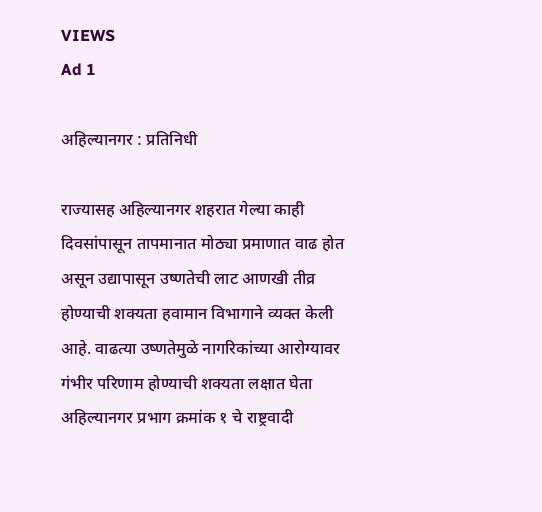VIEWS
Ad 1

अहिल्यानगर : प्रतिनिधी

राज्यासह अहिल्यानगर शहरात गेल्या काही दिवसांपासून तापमानात मोठ्या प्रमाणात वाढ होत असून उद्यापासून उष्णतेची लाट आणखी तीव्र होण्याची शक्यता हवामान विभागाने व्यक्त केली आहे. वाढत्या उष्णतेमुळे नागरिकांच्या आरोग्यावर गंभीर परिणाम होण्याची शक्यता लक्षात घेता अहिल्यानगर प्रभाग क्रमांक १ चे राष्ट्रवादी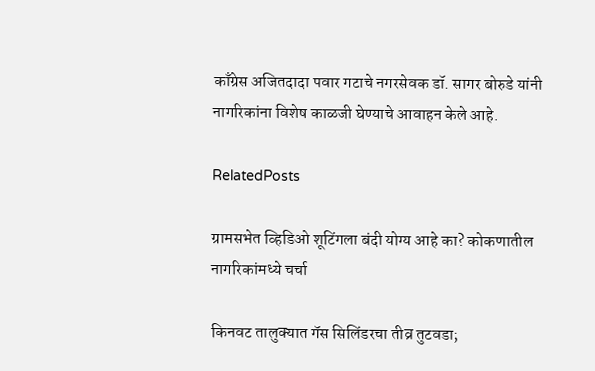काँग्रेस अजितदादा पवार गटाचे नगरसेवक डॉ. सागर बोरुडे यांनी नागरिकांना विशेष काळजी घेण्याचे आवाहन केले आहे.

RelatedPosts

ग्रामसभेत व्हिडिओ शूटिंगला बंदी योग्य आहे का? कोकणातील नागरिकांमध्ये चर्चा

किनवट तालुक्यात गॅस सिलिंडरचा तीव्र तुटवडा;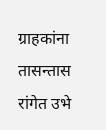ग्राहकांना तासन्तास रांगेत उभे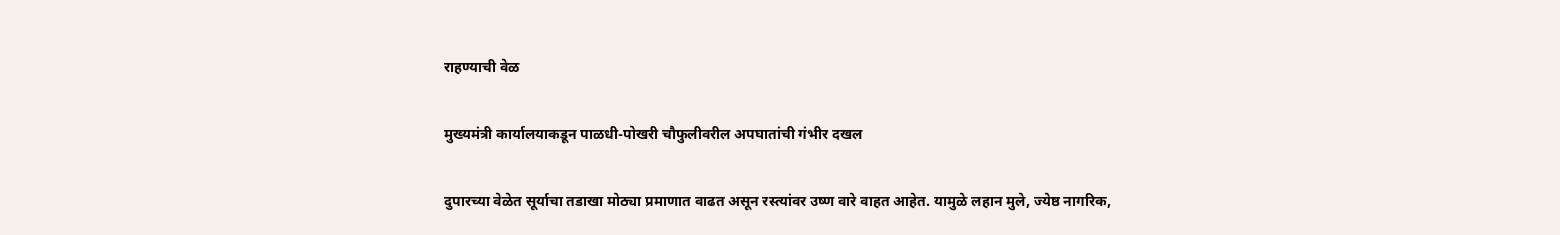राहण्याची वेळ

मुख्यमंत्री कार्यालयाकडून पाळधी-पोखरी चौफुलीवरील अपघातांची गंभीर दखल

दुपारच्या वेळेत सूर्याचा तडाखा मोठ्या प्रमाणात वाढत असून रस्त्यांवर उष्ण वारे वाहत आहेत. यामुळे लहान मुले, ज्येष्ठ नागरिक,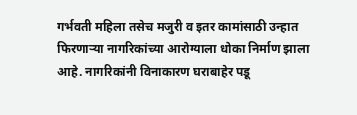गर्भवती महिला तसेच मजुरी व इतर कामांसाठी उन्हात फिरणाऱ्या नागरिकांच्या आरोग्याला धोका निर्माण झाला आहे. नागरिकांनी विनाकारण घराबाहेर पडू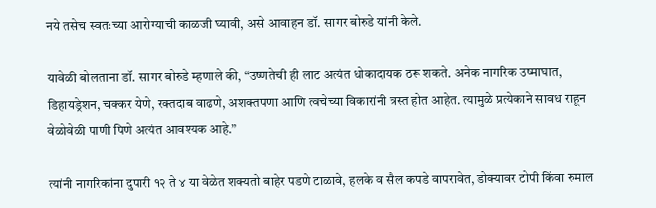नये तसेच स्वतःच्या आरोग्याची काळजी घ्यावी, असे आवाहन डॉ. सागर बोरुडे यांनी केले.

यावेळी बोलताना डॉ. सागर बोरुडे म्हणाले की, “उष्णतेची ही लाट अत्यंत धोकादायक ठरू शकते. अनेक नागरिक उष्माघात, डिहायड्रेशन, चक्कर येणे, रक्तदाब वाढणे, अशक्तपणा आणि त्वचेच्या विकारांनी त्रस्त होत आहेत. त्यामुळे प्रत्येकाने सावध राहून वेळोवेळी पाणी पिणे अत्यंत आवश्यक आहे.”

त्यांनी नागरिकांना दुपारी १२ ते ४ या वेळेत शक्यतो बाहेर पडणे टाळावे, हलके व सैल कपडे वापरावेत, डोक्यावर टोपी किंवा रुमाल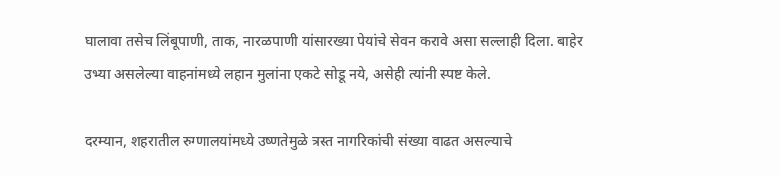घालावा तसेच लिंबूपाणी, ताक, नारळपाणी यांसारख्या पेयांचे सेवन करावे असा सल्लाही दिला. बाहेर उभ्या असलेल्या वाहनांमध्ये लहान मुलांना एकटे सोडू नये, असेही त्यांनी स्पष्ट केले.

दरम्यान, शहरातील रुग्णालयांमध्ये उष्णतेमुळे त्रस्त नागरिकांची संख्या वाढत असल्याचे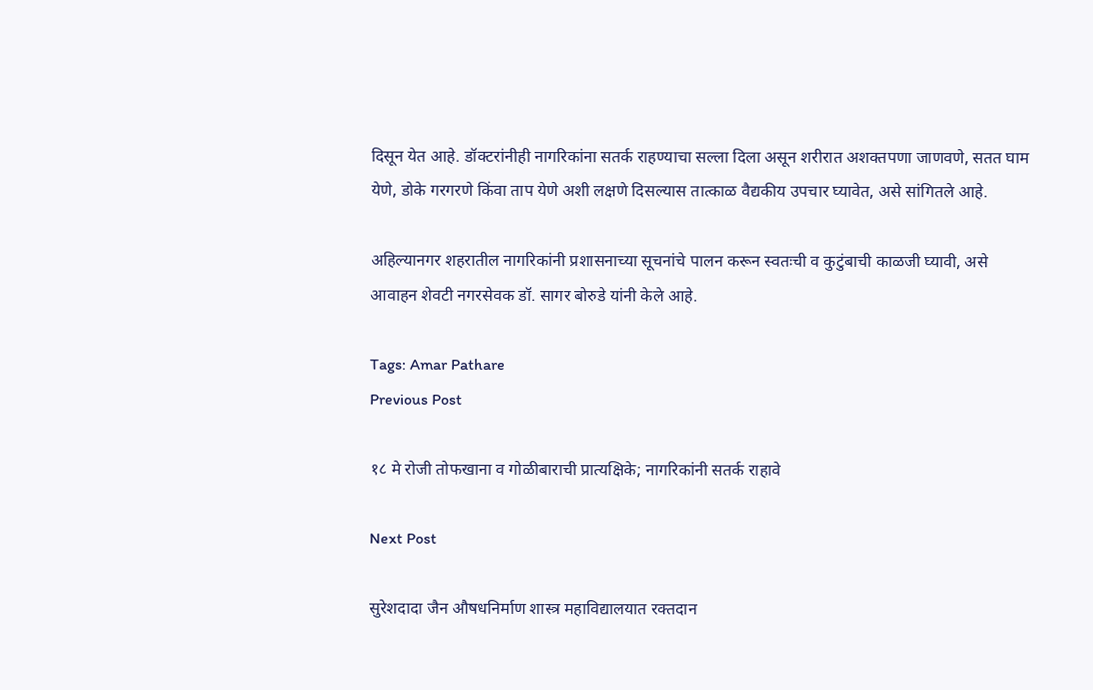दिसून येत आहे. डॉक्टरांनीही नागरिकांना सतर्क राहण्याचा सल्ला दिला असून शरीरात अशक्तपणा जाणवणे, सतत घाम येणे, डोके गरगरणे किंवा ताप येणे अशी लक्षणे दिसल्यास तात्काळ वैद्यकीय उपचार घ्यावेत, असे सांगितले आहे.

अहिल्यानगर शहरातील नागरिकांनी प्रशासनाच्या सूचनांचे पालन करून स्वतःची व कुटुंबाची काळजी घ्यावी, असे आवाहन शेवटी नगरसेवक डॉ. सागर बोरुडे यांनी केले आहे.

Tags: Amar Pathare
Previous Post

१८ मे रोजी तोफखाना व गोळीबाराची प्रात्यक्षिके; नागरिकांनी सतर्क राहावे

Next Post

सुरेशदादा जैन औषधनिर्माण शास्त्र महाविद्यालयात रक्तदान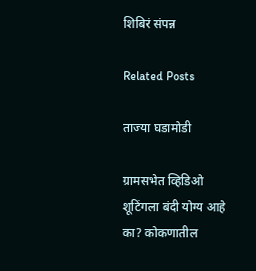शिबिरं संपन्न

Related Posts

ताज्या घडामोडी

ग्रामसभेत व्हिडिओ शूटिंगला बंदी योग्य आहे का? कोकणातील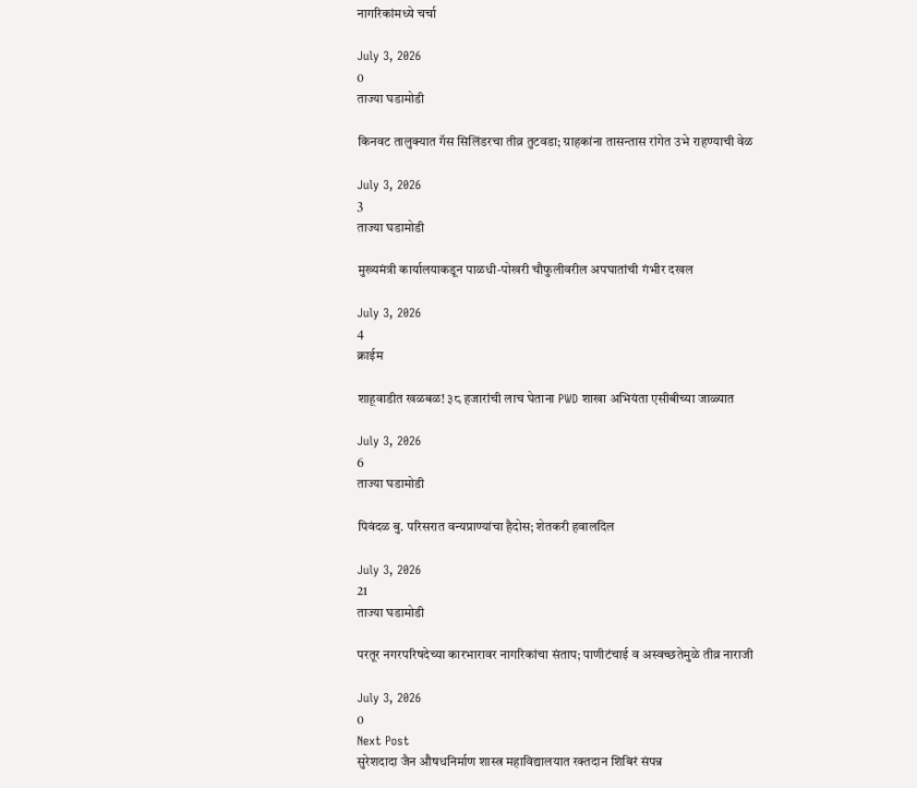नागरिकांमध्ये चर्चा

July 3, 2026
0
ताज्या घडामोडी

किनवट तालुक्यात गॅस सिलिंडरचा तीव्र तुटवडा; ग्राहकांना तासन्तास रांगेत उभे राहण्याची वेळ

July 3, 2026
3
ताज्या घडामोडी

मुख्यमंत्री कार्यालयाकडून पाळधी-पोखरी चौफुलीवरील अपघातांची गंभीर दखल

July 3, 2026
4
क्राईम

शाहूवाडीत खळबळ! ३८ हजारांची लाच घेताना PWD शाखा अभियंता एसीबीच्या जाळ्यात

July 3, 2026
6
ताज्या घडामोडी

पिवंदळ बु. परिसरात वन्यप्राण्यांचा हैदोस; शेतकरी हवालदिल

July 3, 2026
21
ताज्या घडामोडी

परतूर नगरपरिषदेच्या कारभारावर नागरिकांचा संताप; पाणीटंचाई व अस्वच्छतेमुळे तीव्र नाराजी

July 3, 2026
0
Next Post
सुरेशदादा जैन औषधनिर्माण शास्त्र महाविद्यालयात रक्तदान शिबिरं संपन्न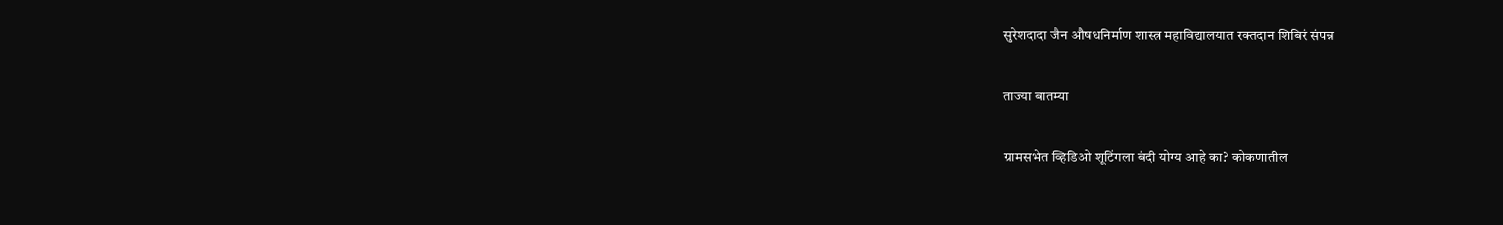सुरेशदादा जैन औषधनिर्माण शास्त्र महाविद्यालयात रक्तदान शिबिरं संपन्न

ताज्या बातम्या

ग्रामसभेत व्हिडिओ शूटिंगला बंदी योग्य आहे का? कोकणातील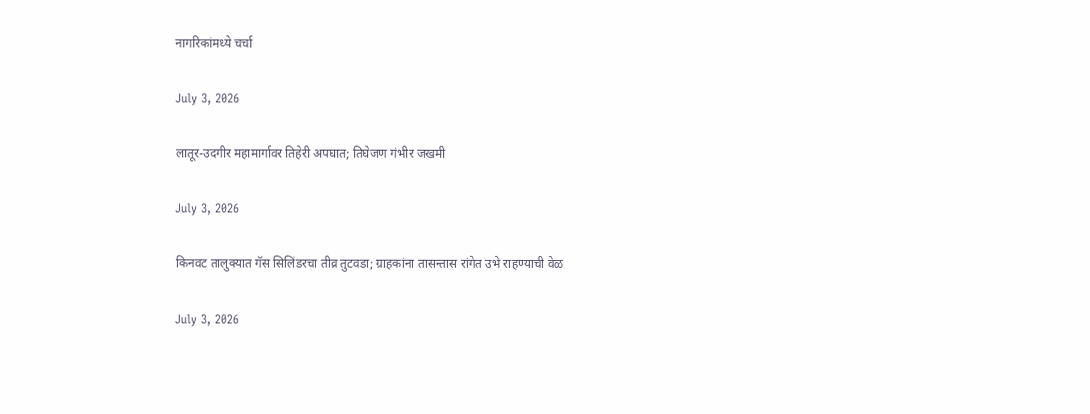नागरिकांमध्ये चर्चा

July 3, 2026

लातूर-उदगीर महामार्गावर तिहेरी अपघात; तिघेजण गंभीर जखमी

July 3, 2026

किनवट तालुक्यात गॅस सिलिंडरचा तीव्र तुटवडा; ग्राहकांना तासन्तास रांगेत उभे राहण्याची वेळ

July 3, 2026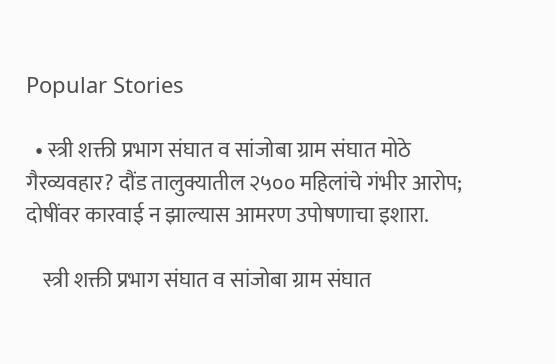Popular Stories

  • स्त्री शक्ती प्रभाग संघात व सांजोबा ग्राम संघात मोठे गैरव्यवहार? दौंड तालुक्यातील २५०० महिलांचे गंभीर आरोप; दोषींवर कारवाई न झाल्यास आमरण उपोषणाचा इशारा.

    स्त्री शक्ती प्रभाग संघात व सांजोबा ग्राम संघात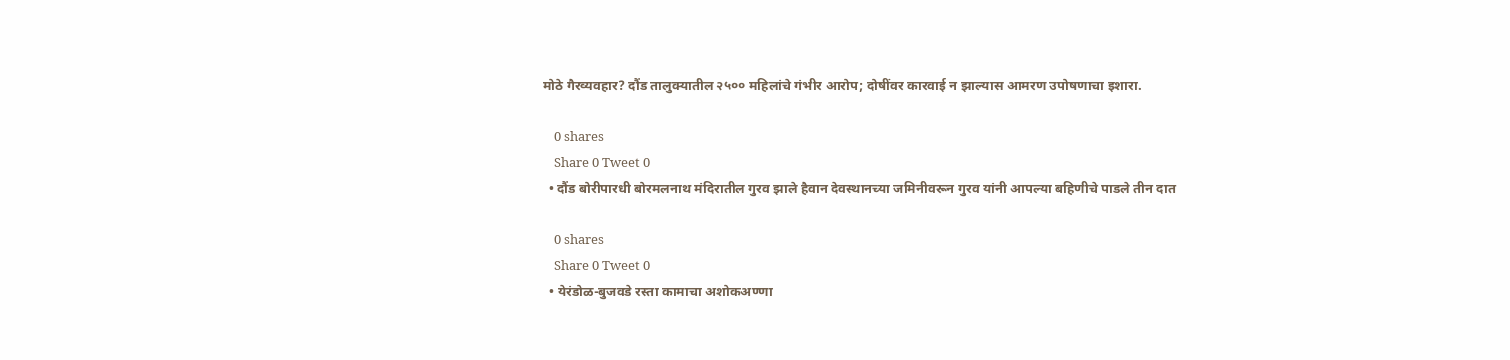मोठे गैरव्यवहार? दौंड तालुक्यातील २५०० महिलांचे गंभीर आरोप; दोषींवर कारवाई न झाल्यास आमरण उपोषणाचा इशारा.

    0 shares
    Share 0 Tweet 0
  • दौंड बोरीपारधी बोरमलनाथ मंदिरातील गुरव झाले हैवान देवस्थानच्या जमिनीवरून गुरव यांनी आपल्या बहिणीचे पाडले तीन दात

    0 shares
    Share 0 Tweet 0
  • येरंडोळ-बुजवडे रस्ता कामाचा अशोकअण्णा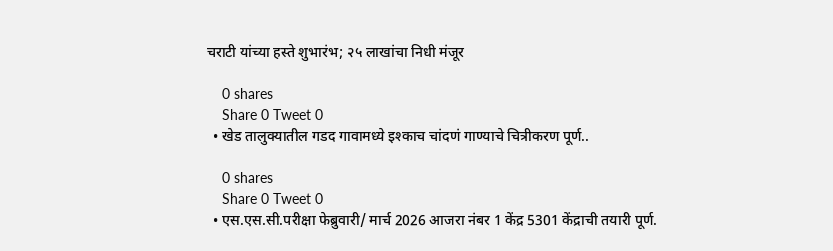चराटी यांच्या हस्ते शुभारंभ; २५ लाखांचा निधी मंजूर

    0 shares
    Share 0 Tweet 0
  • खेड तालुक्यातील गडद गावामध्ये इश्काच चांदणं गाण्याचे चित्रीकरण पूर्ण..

    0 shares
    Share 0 Tweet 0
  • एस.एस.सी.परीक्षा फेब्रुवारी/ मार्च 2026 आजरा नंबर 1 केंद्र 5301 केंद्राची तयारी पूर्ण.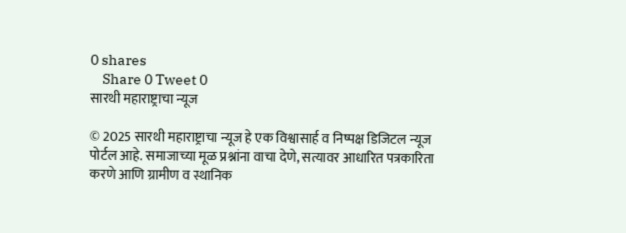0 shares
    Share 0 Tweet 0
सारथी महाराष्ट्राचा न्यूज

© 2025 सारथी महाराष्ट्राचा न्यूज हे एक विश्वासार्ह व निष्पक्ष डिजिटल न्यूज पोर्टल आहे. समाजाच्या मूळ प्रश्नांना वाचा देणे, सत्यावर आधारित पत्रकारिता करणे आणि ग्रामीण व स्थानिक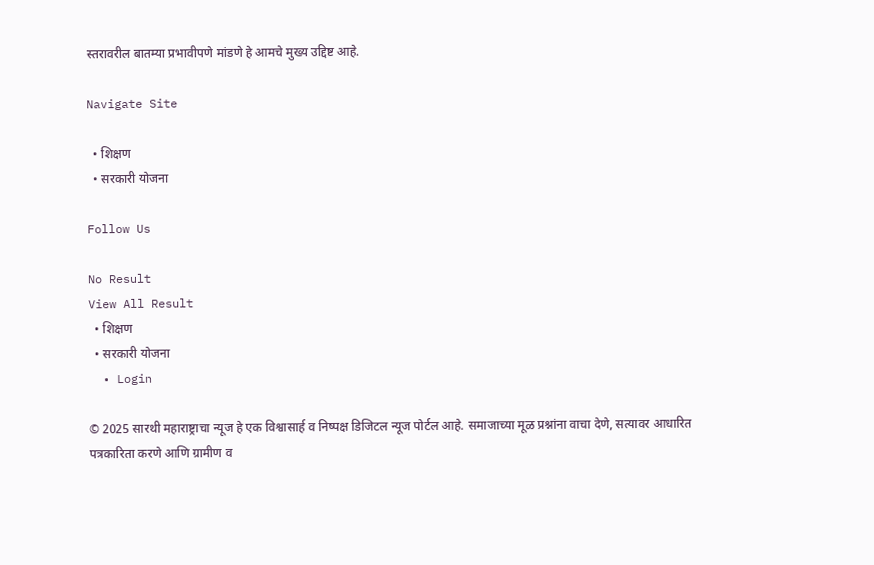स्तरावरील बातम्या प्रभावीपणे मांडणे हे आमचे मुख्य उद्दिष्ट आहे.

Navigate Site

  • शिक्षण
  • सरकारी योजना

Follow Us

No Result
View All Result
  • शिक्षण
  • सरकारी योजना
  • Login

© 2025 सारथी महाराष्ट्राचा न्यूज हे एक विश्वासार्ह व निष्पक्ष डिजिटल न्यूज पोर्टल आहे. समाजाच्या मूळ प्रश्नांना वाचा देणे, सत्यावर आधारित पत्रकारिता करणे आणि ग्रामीण व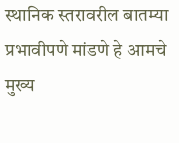स्थानिक स्तरावरील बातम्या प्रभावीपणे मांडणे हे आमचे मुख्य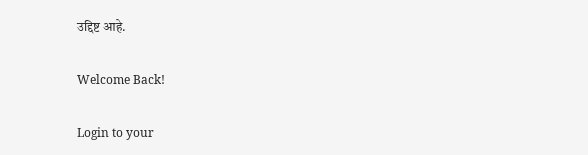उद्दिष्ट आहे.

Welcome Back!

Login to your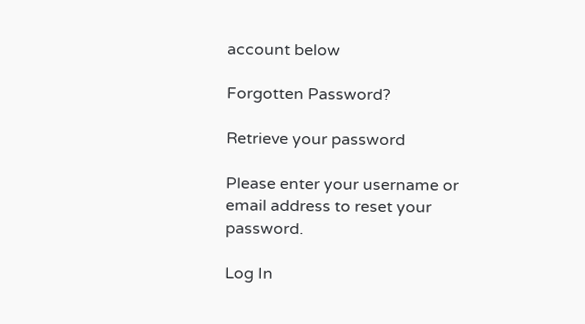account below

Forgotten Password?

Retrieve your password

Please enter your username or email address to reset your password.

Log In